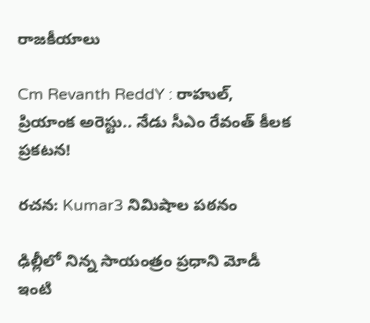రాజకీయాలు

Cm Revanth ReddY : రాహుల్, ప్రియాంక అరెస్టు.. నేడు సీఎం రేవంత్ కీలక ప్రకటన!

రచన: Kumar3 నిమిషాల పఠనం

ఢిల్లీలో నిన్న సాయంత్రం ప్రధాని మోడీ ఇంటి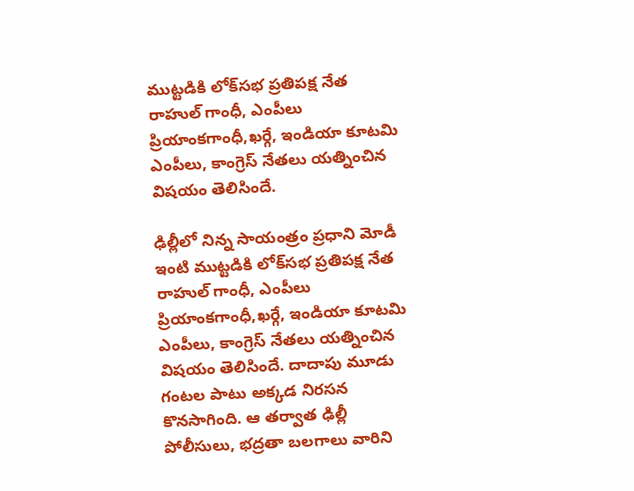ముట్టడికి లోక్‌సభ ప్రతిపక్ష నేత రాహుల్ గాంధీ, ఎంపీలు ప్రియాంకగాంధీ,ఖర్గే, ఇండియా కూటమి ఎంపీలు, కాంగ్రెస్ నేతలు యత్నించిన విషయం తెలిసిందే.

ఢిల్లీలో నిన్న సాయంత్రం ప్రధాని మోడీ ఇంటి ముట్టడికి లోక్‌సభ ప్రతిపక్ష నేత రాహుల్ గాంధీ, ఎంపీలు ప్రియాంకగాంధీ,ఖర్గే, ఇండియా కూటమి ఎంపీలు, కాంగ్రెస్ నేతలు యత్నించిన విషయం తెలిసిందే. దాదాపు మూడు గంటల పాటు అక్కడ నిరసన కొనసాగింది. ఆ తర్వాత ఢిల్లీ పోలీసులు, భద్రతా బలగాలు వారిని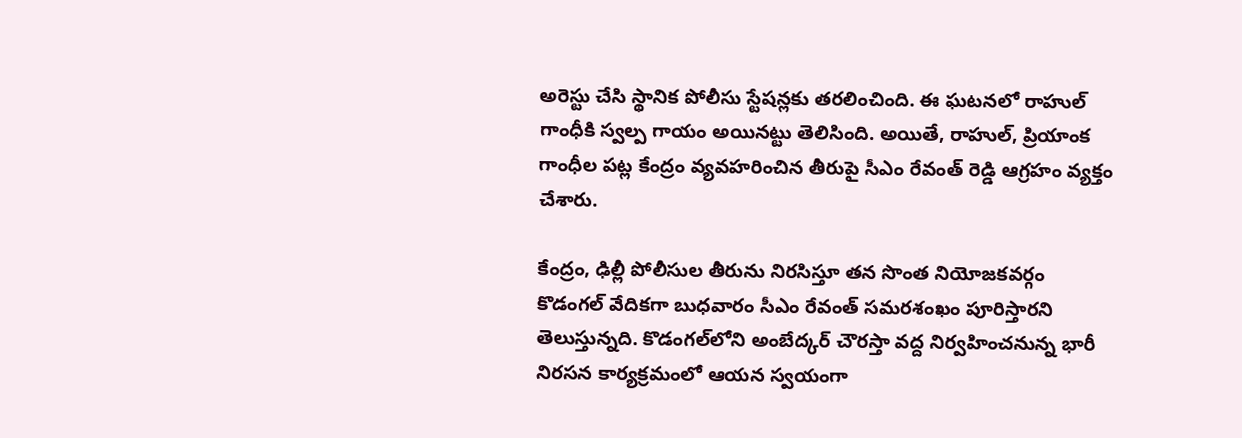అరెస్టు చేసి స్థానిక పోలీసు స్టేషన్లకు తరలించింది. ఈ ఘటనలో రాహుల్ గాంధీకి స్వల్ప గాయం అయినట్టు తెలిసింది. అయితే, రాహుల్, ప్రియాంక గాంధీల పట్ల కేంద్రం వ్యవహరించిన తీరుపై సీఎం రేవంత్ రెడ్డి ఆగ్రహం వ్యక్తం చేశారు.

కేంద్రం, ఢిల్లీ పోలీసుల తీరును నిరసిస్తూ తన సొంత నియోజకవర్గం కొడంగల్‌ వేదికగా బుధవారం సీఎం రేవంత్ సమరశంఖం పూరిస్తారని తెలుస్తున్నది. కొడంగల్‌లోని అంబేద్కర్ చౌరస్తా వద్ద నిర్వహించనున్న భారీ నిరసన కార్యక్రమంలో ఆయన స్వయంగా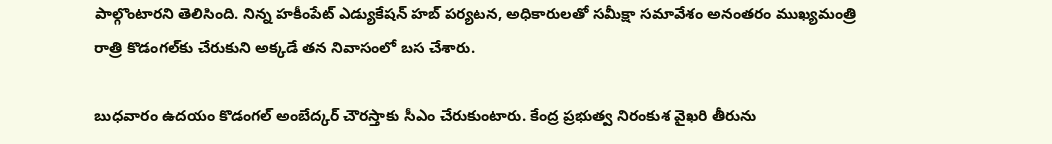పాల్గొంటారని తెలిసింది. నిన్న హకీంపేట్ ఎడ్యుకేషన్ హబ్ పర్యటన, అధికారులతో సమీక్షా సమావేశం అనంతరం ముఖ్యమంత్రి రాత్రి కొడంగల్‌కు చేరుకుని అక్కడే తన నివాసంలో బస చేశారు.

బుధవారం ఉదయం కొడంగల్ అంబేద్కర్ చౌరస్తాకు సీఎం చేరుకుంటారు. కేంద్ర ప్రభుత్వ నిరంకుశ వైఖరి తీరును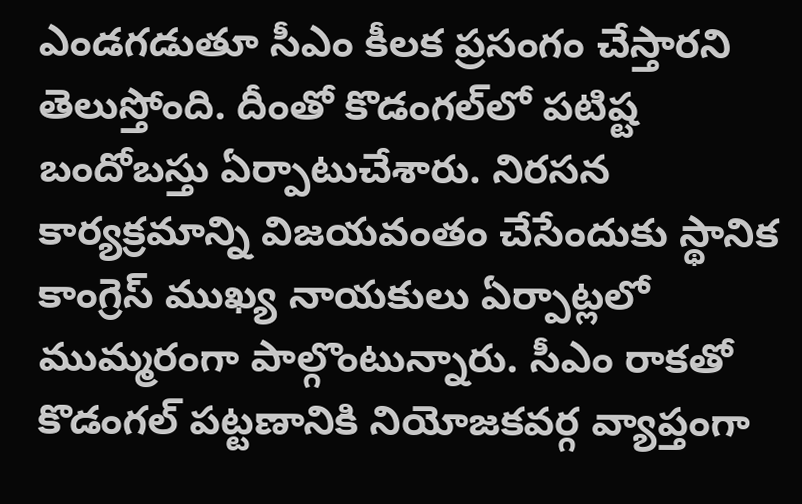ఎండగడుతూ సీఎం కీలక ప్రసంగం చేస్తారని తెలుస్తోంది. దీంతో కొడంగల్‌లో పటిష్ట బందోబస్తు ఏర్పాటుచేశారు. నిరసన కార్యక్రమాన్ని విజయవంతం చేసేందుకు స్థానిక కాంగ్రెస్ ముఖ్య నాయకులు ఏర్పాట్లలో ముమ్మరంగా పాల్గొంటున్నారు. సీఎం రాకతో కొడంగల్ పట్టణానికి నియోజకవర్గ వ్యాప్తంగా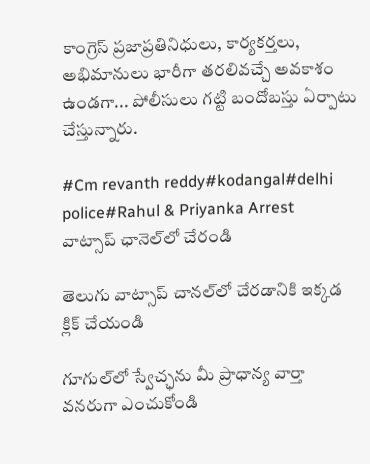కాంగ్రెస్ ప్రజాప్రతినిధులు, కార్యకర్తలు, అభిమానులు భారీగా తరలివచ్చే అవకాశం ఉండగా... పోలీసులు గట్టి బందోబస్తు ఏర్పాటు చేస్తున్నారు.

#Cm revanth reddy#kodangal#delhi police#Rahul & Priyanka Arrest
వాట్సాప్ ఛానెల్‌లో చేరండి

తెలుగు వాట్సాప్ చానల్‌లో చేరడానికి ఇక్కడ క్లిక్ చేయండి

గూగుల్‌లో స్వేచ్ఛను మీ ప్రాధాన్య వార్తా వనరుగా ఎంచుకోండి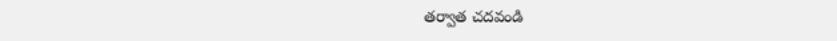తర్వాత చదవండి